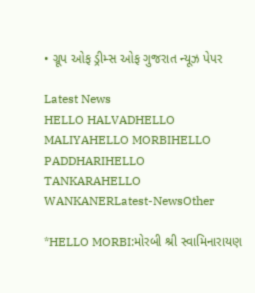• ગ્રૂપ ઓફ ડ્રીમ્સ ઓફ ગુજરાત ન્યૂઝ પેપર

Latest News
HELLO HALVADHELLO MALIYAHELLO MORBIHELLO PADDHARIHELLO TANKARAHELLO WANKANERLatest-NewsOther

*HELLO MORBI:મોરબી શ્રી સ્વામિનારાયણ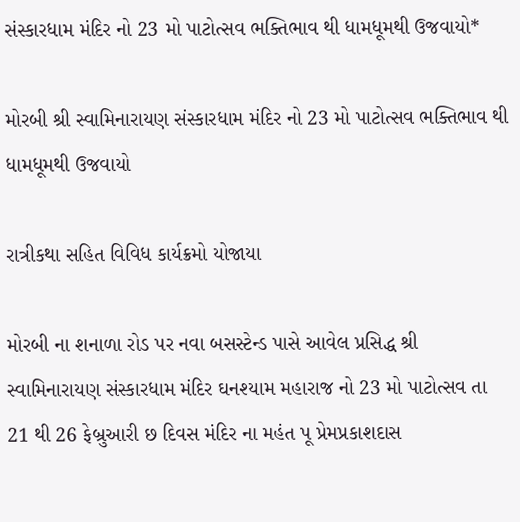સંસ્કારધામ મંદિર નો 23 મો પાટોત્સવ ભક્તિભાવ થી ધામધૂમથી ઉજવાયો*

મોરબી શ્રી સ્વામિનારાયણ સંસ્કારધામ મંદિર નો 23 મો પાટોત્સવ ભક્તિભાવ થી ધામધૂમથી ઉજવાયો

રાત્રીકથા સહિત વિવિધ કાર્યક્રમો યોજાયા

મોરબી ના શનાળા રોડ પર નવા બસસ્ટેન્ડ પાસે આવેલ પ્રસિદ્ધ શ્રી સ્વામિનારાયણ સંસ્કારધામ મંદિર ઘનશ્યામ મહારાજ નો 23 મો પાટોત્સવ તા 21 થી 26 ફેબ્રુઆરી છ દિવસ મંદિર ના મહંત પૂ પ્રેમપ્રકાશદાસ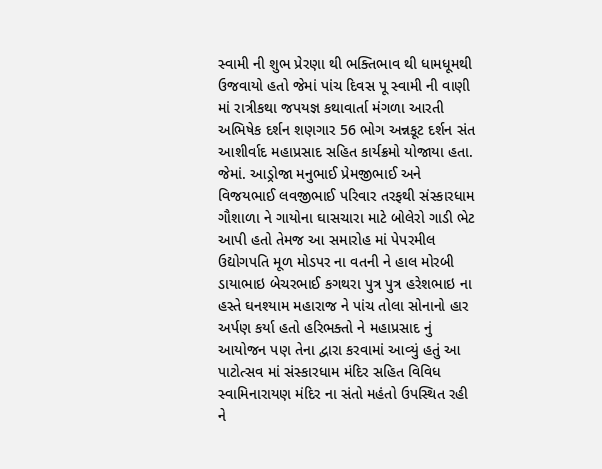સ્વામી ની શુભ પ્રેરણા થી ભક્તિભાવ થી ધામધૂમથી ઉજવાયો હતો જેમાં પાંચ દિવસ પૂ સ્વામી ની વાણી માં રાત્રીકથા જપયજ્ઞ કથાવાર્તા મંગળા આરતી અભિષેક દર્શન શણગાર 56 ભોગ અન્નકૂટ દર્શન સંત આશીર્વાદ મહાપ્રસાદ સહિત કાર્યક્રમો યોજાયા હતા. જેમાં. આડ્રોજા મનુભાઈ પ્રેમજીભાઈ અને વિજયભાઈ લવજીભાઈ પરિવાર તરફથી સંસ્કારધામ ગૌશાળા ને ગાયોના ઘાસચારા માટે બોલેરો ગાડી ભેટ આપી હતો તેમજ આ સમારોહ માં પેપરમીલ ઉદ્યોગપતિ મૂળ મોડપર ના વતની ને હાલ મોરબી ડાયાભાઇ બેચરભાઈ કગથરા પુત્ર પુત્ર હરેશભાઇ ના હસ્તે ઘનશ્યામ મહારાજ ને પાંચ તોલા સોનાનો હાર અર્પણ કર્યા હતો હરિભક્તો ને મહાપ્રસાદ નું આયોજન પણ તેના દ્વારા કરવામાં આવ્યું હતું આ પાટોત્સવ માં સંસ્કારધામ મંદિર સહિત વિવિધ સ્વામિનારાયણ મંદિર ના સંતો મહંતો ઉપસ્થિત રહી ને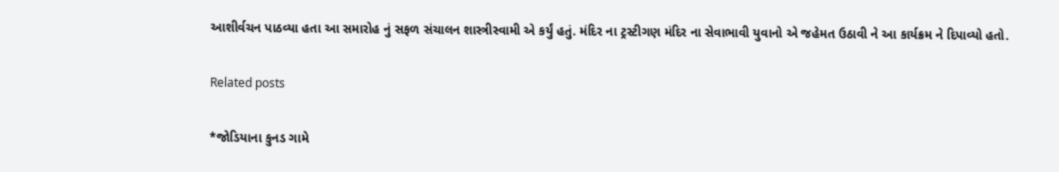આશીર્વચન પાઠવ્યા હતા આ સમારોહ નું સફળ સંચાલન શાસ્ત્રીસ્વામી એ કર્યું હતું. મંદિર ના ટ્રસ્ટીગણ મંદિર ના સેવાભાવી યુવાનો એ જહેમત ઉઠાવી ને આ કાર્યક્રમ ને દિપાવ્યો હતો.

Related posts

*જોડિયાના કુનડ ગામે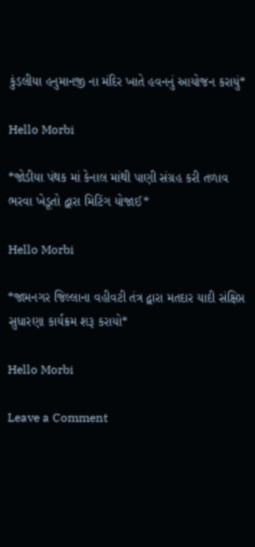કુંડલીયા હનુમાનજી ના મંદિર ખાતે હવનનું આયોજન કરાયું*

Hello Morbi

*જોડીયા પંથક માં કેનાલ માંથી પાણી સંગ્રહ કરી તળાવ ભરવા ખેડૂતો દ્વારા મિટિંગ યોજાઈ*

Hello Morbi

*જામનગર જિલ્લાના વહીવટી તંત્ર દ્વારા મતદાર યાદી સંક્ષિપ્ત સુધારણા કાર્યક્રમ શરૂ કરાયો*

Hello Morbi

Leave a Comment